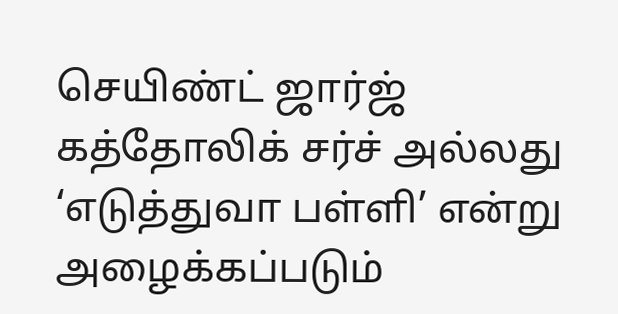செயிண்ட் ஜார்ஜ் கத்தோலிக் சர்ச் அல்லது ‘எடுத்துவா பள்ளி’ என்று அழைக்கப்படும்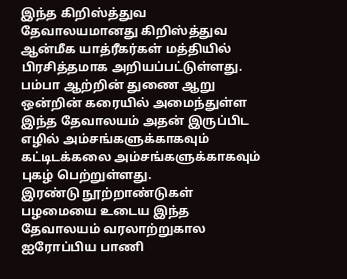இந்த கிறிஸ்த்துவ தேவாலயமானது கிறிஸ்த்துவ ஆன்மீக யாத்ரீகர்கள் மத்தியில் பிரசித்தமாக அறியப்பட்டுள்ளது. பம்பா ஆற்றின் துணை ஆறு ஒன்றின் கரையில் அமைந்துள்ள இந்த தேவாலயம் அதன் இருப்பிட எழில் அம்சங்களுக்காகவும் கட்டிடக்கலை அம்சங்களுக்காகவும் புகழ் பெற்றுள்ளது.
இரண்டு நூற்றாண்டுகள் பழமையை உடைய இந்த தேவாலயம் வரலாற்றுகால ஐரோப்பிய பாணி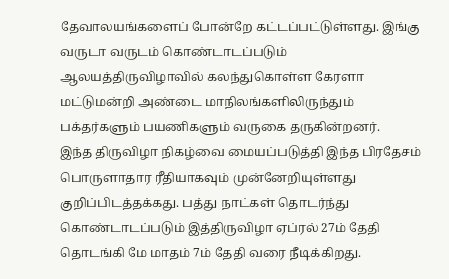தேவாலயங்களைப் போன்றே கட்டப்பட்டுள்ளது. இங்கு வருடா வருடம் கொண்டாடப்படும் ஆலயத்திருவிழாவில் கலந்துகொள்ள கேரளா மட்டுமன்றி அண்டை மாநிலங்களிலிருந்தும் பக்தர்களும் பயணிகளும் வருகை தருகின்றனர்.
இந்த திருவிழா நிகழ்வை மையப்படுத்தி இந்த பிரதேசம் பொருளாதார ரீதியாகவும் முன்னேறியுள்ளது குறிப்பிடத்தக்கது. பத்து நாட்கள் தொடர்ந்து கொண்டாடப்படும் இத்திருவிழா ஏப்ரல் 27ம் தேதி தொடங்கி மே மாதம் 7ம் தேதி வரை நீடிக்கிறது.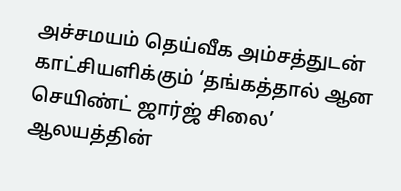அச்சமயம் தெய்வீக அம்சத்துடன் காட்சியளிக்கும் ‘தங்கத்தால் ஆன செயிண்ட் ஜார்ஜ் சிலை’ ஆலயத்தின்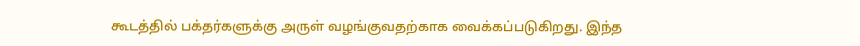கூடத்தில் பக்தர்களுக்கு அருள் வழங்குவதற்காக வைக்கப்படுகிறது. இந்த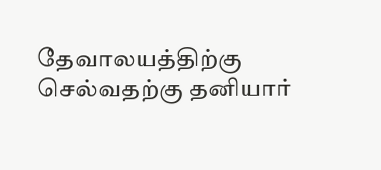தேவாலயத்திற்கு செல்வதற்கு தனியார்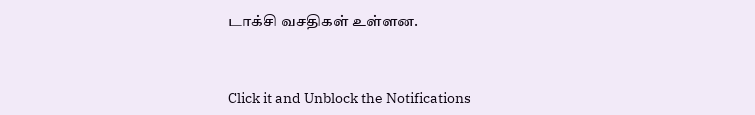டாக்சி வசதிகள் உள்ளன.



Click it and Unblock the Notifications